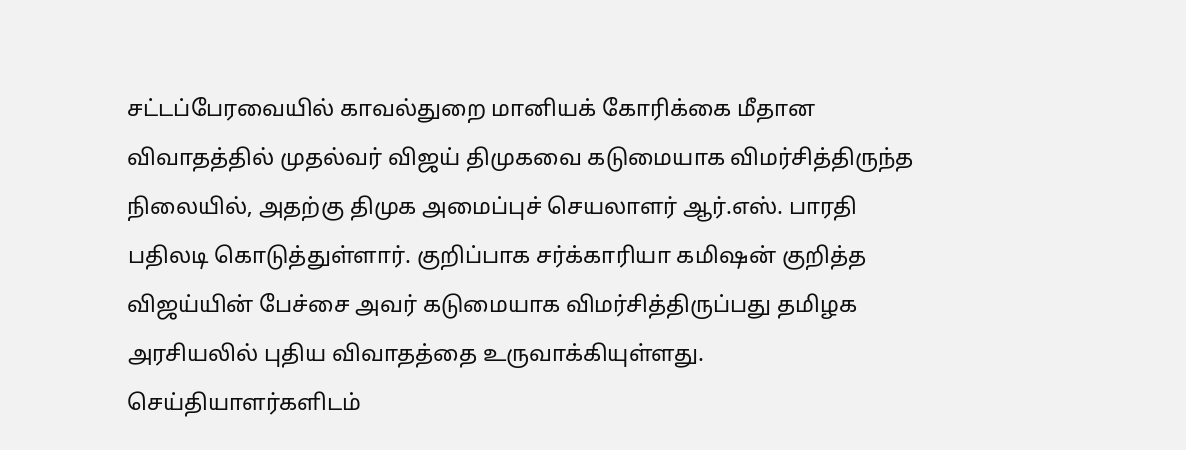சட்டப்பேரவையில் காவல்துறை மானியக் கோரிக்கை மீதான விவாதத்தில் முதல்வர் விஜய் திமுகவை கடுமையாக விமர்சித்திருந்த நிலையில், அதற்கு திமுக அமைப்புச் செயலாளர் ஆர்.எஸ். பாரதி பதிலடி கொடுத்துள்ளார். குறிப்பாக சர்க்காரியா கமிஷன் குறித்த விஜய்யின் பேச்சை அவர் கடுமையாக விமர்சித்திருப்பது தமிழக அரசியலில் புதிய விவாதத்தை உருவாக்கியுள்ளது.
செய்தியாளர்களிடம்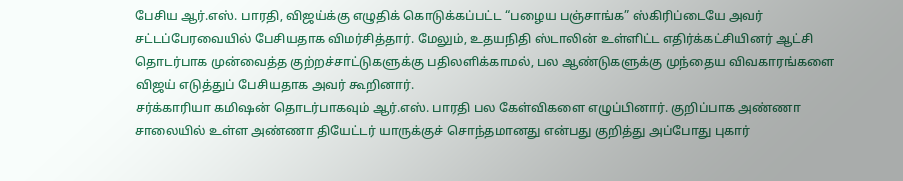பேசிய ஆர்.எஸ். பாரதி, விஜய்க்கு எழுதிக் கொடுக்கப்பட்ட “பழைய பஞ்சாங்க” ஸ்கிரிப்டையே அவர் சட்டப்பேரவையில் பேசியதாக விமர்சித்தார். மேலும், உதயநிதி ஸ்டாலின் உள்ளிட்ட எதிர்க்கட்சியினர் ஆட்சி தொடர்பாக முன்வைத்த குற்றச்சாட்டுகளுக்கு பதிலளிக்காமல், பல ஆண்டுகளுக்கு முந்தைய விவகாரங்களை விஜய் எடுத்துப் பேசியதாக அவர் கூறினார்.
சர்க்காரியா கமிஷன் தொடர்பாகவும் ஆர்.எஸ். பாரதி பல கேள்விகளை எழுப்பினார். குறிப்பாக அண்ணா சாலையில் உள்ள அண்ணா தியேட்டர் யாருக்குச் சொந்தமானது என்பது குறித்து அப்போது புகார்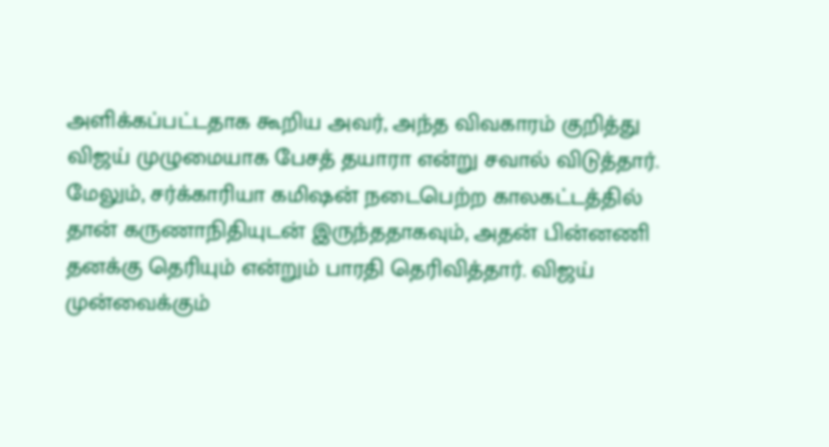அளிக்கப்பட்டதாக கூறிய அவர், அந்த விவகாரம் குறித்து விஜய் முழுமையாக பேசத் தயாரா என்று சவால் விடுத்தார்.
மேலும், சர்க்காரியா கமிஷன் நடைபெற்ற காலகட்டத்தில் தான் கருணாநிதியுடன் இருந்ததாகவும், அதன் பின்னணி தனக்கு தெரியும் என்றும் பாரதி தெரிவித்தார். விஜய் முன்வைக்கும்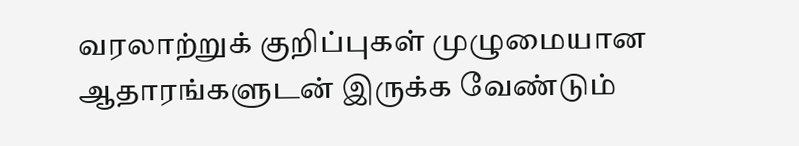வரலாற்றுக் குறிப்புகள் முழுமையான ஆதாரங்களுடன் இருக்க வேண்டும்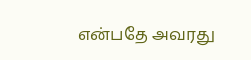என்பதே அவரது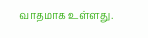வாதமாக உள்ளது.